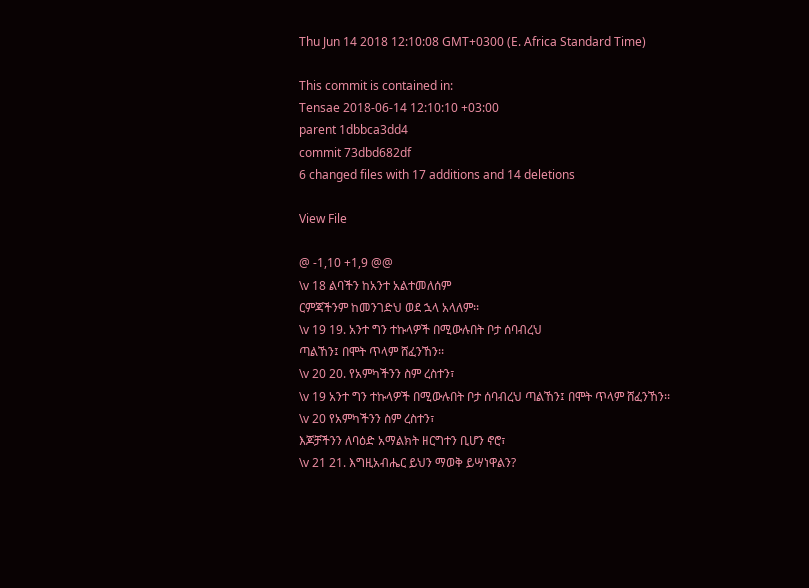Thu Jun 14 2018 12:10:08 GMT+0300 (E. Africa Standard Time)

This commit is contained in:
Tensae 2018-06-14 12:10:10 +03:00
parent 1dbbca3dd4
commit 73dbd682df
6 changed files with 17 additions and 14 deletions

View File

@ -1,10 +1,9 @@
\v 18 ልባችን ከአንተ አልተመለሰም
ርምጃችንም ከመንገድህ ወደ ኋላ አላለም፡፡
\v 19 19. አንተ ግን ተኩላዎች በሚውሉበት ቦታ ሰባብረህ
ጣልኸን፤ በሞት ጥላም ሸፈንኸን፡፡
\v 20 20. የአምካችንን ስም ረስተን፣
\v 19 አንተ ግን ተኩላዎች በሚውሉበት ቦታ ሰባብረህ ጣልኸን፤ በሞት ጥላም ሸፈንኸን፡፡
\v 20 የአምካችንን ስም ረስተን፣
እጆቻችንን ለባዕድ አማልክት ዘርግተን ቢሆን ኖሮ፣
\v 21 21. እግዚአብሔር ይህን ማወቅ ይሣነዋልን?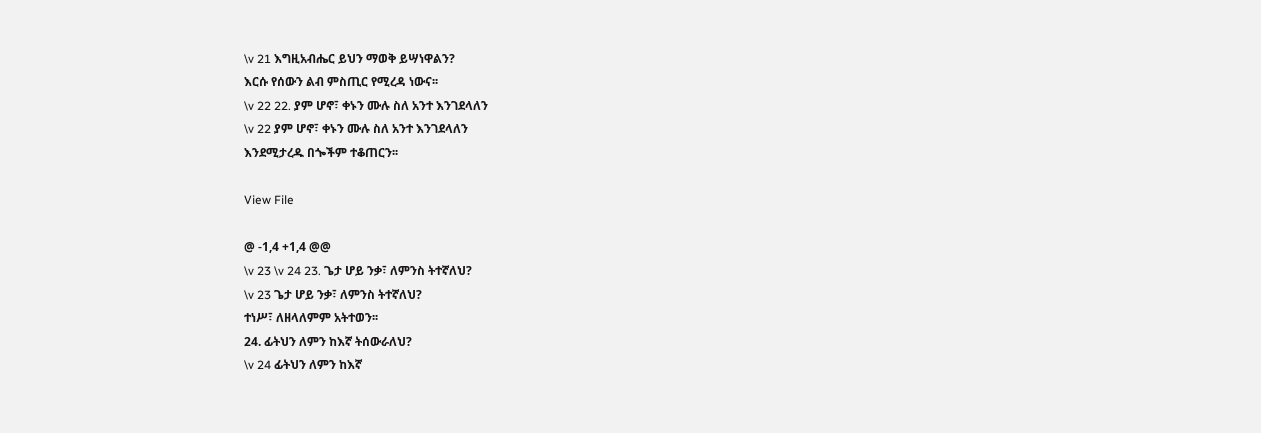\v 21 እግዚአብሔር ይህን ማወቅ ይሣነዋልን?
እርሱ የሰውን ልብ ምስጢር የሚረዳ ነውና፡፡
\v 22 22. ያም ሆኖ፣ ቀኑን ሙሉ ስለ አንተ እንገደላለን
\v 22 ያም ሆኖ፣ ቀኑን ሙሉ ስለ አንተ እንገደላለን
እንደሚታረዱ በጐችም ተቆጠርን፡፡

View File

@ -1,4 +1,4 @@
\v 23 \v 24 23. ጌታ ሆይ ንቃ፣ ለምንስ ትተኛለህ?
\v 23 ጌታ ሆይ ንቃ፣ ለምንስ ትተኛለህ?
ተነሥ፣ ለዘላለምም አትተወን፡፡
24. ፊትህን ለምን ከእኛ ትሰውራለህ?
\v 24 ፊትህን ለምን ከእኛ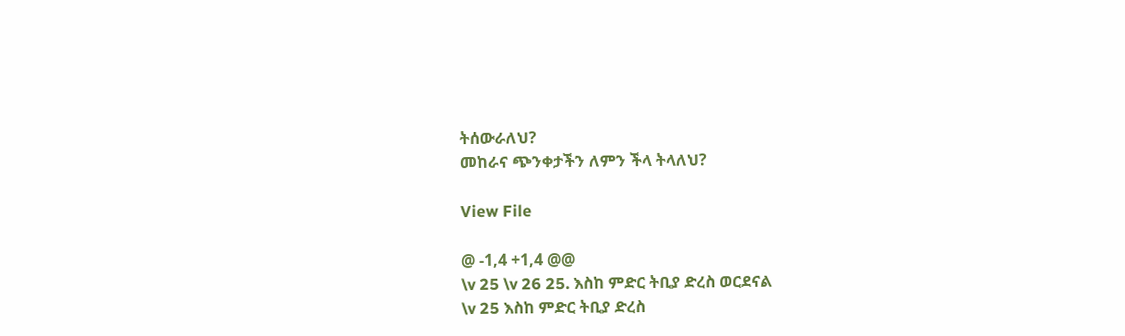ትሰውራለህ?
መከራና ጭንቀታችን ለምን ችላ ትላለህ?

View File

@ -1,4 +1,4 @@
\v 25 \v 26 25. እስከ ምድር ትቢያ ድረስ ወርደናል
\v 25 እስከ ምድር ትቢያ ድረስ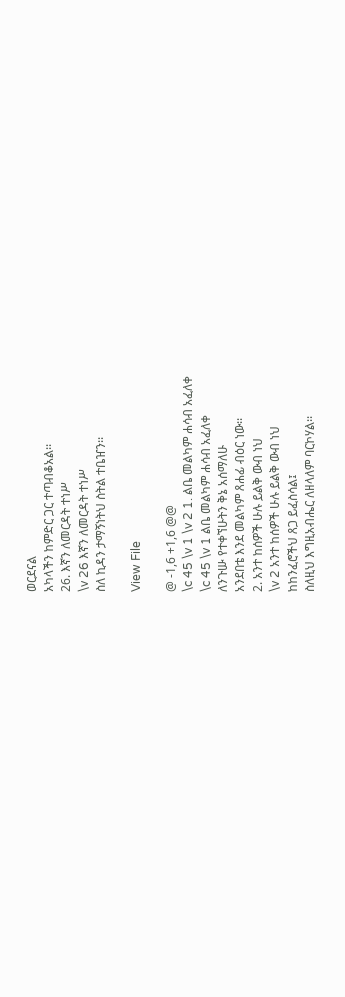ወርደናል
አካላችን ከምድር ጋር ተጣብቆአል፡፡
26. እኛን ለመርዳት ተነሥ
\v 26 እኛን ለመርዳት ተነሥ
ስለ ኪዳን ታማኝነትህ ስትል ተቤዠን፡፡

View File

@ -1,6 +1,6 @@
\c 45 \v 1 \v 2 1. ልቤ መልካም ሐሳብ አፈለቀ
\c 45 \v 1 ልቤ መልካም ሐሳብ አፈለቀ
ለንጉሡ የተቀኘሁትን ቅኔ አሰማለሁ
አንደበቴ እንደ መልካም ጸሐፊ ብዕር ነው፡፡
2. አንተ ከሰዎች ሁሉ ይልቅ ውብ ነህ
\v 2 አንተ ከሰዎች ሁሉ ይልቅ ውብ ነህ
ከከንፈሮችህ ጸጋ ይፈስሳል፤
ስለዚህ እግዚአብሔር ለዘላለም ባርኮሃል፡፡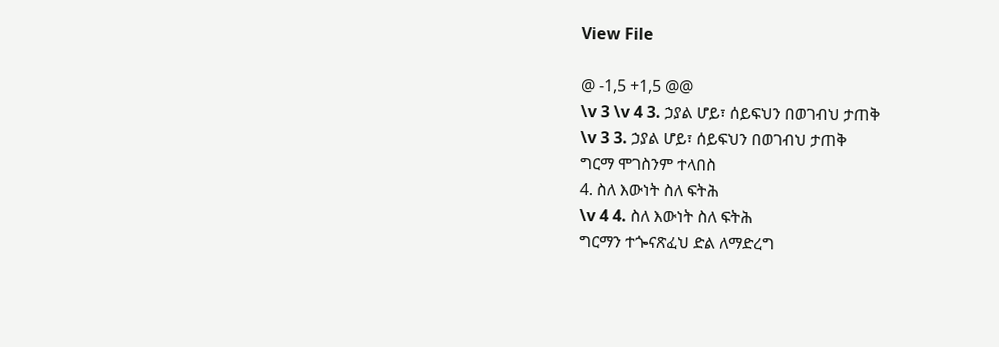View File

@ -1,5 +1,5 @@
\v 3 \v 4 3. ኃያል ሆይ፣ ሰይፍህን በወገብህ ታጠቅ
\v 3 3. ኃያል ሆይ፣ ሰይፍህን በወገብህ ታጠቅ
ግርማ ሞገስንም ተላበስ
4. ስለ እውነት ስለ ፍትሕ
\v 4 4. ስለ እውነት ስለ ፍትሕ
ግርማን ተጐናጽፈህ ድል ለማድረግ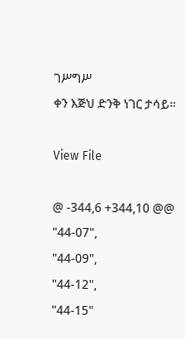ገሥግሥ
ቀን እጅህ ድንቅ ነገር ታሳይ፡፡

View File

@ -344,6 +344,10 @@
"44-07",
"44-09",
"44-12",
"44-15"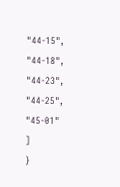"44-15",
"44-18",
"44-23",
"44-25",
"45-01"
]
}